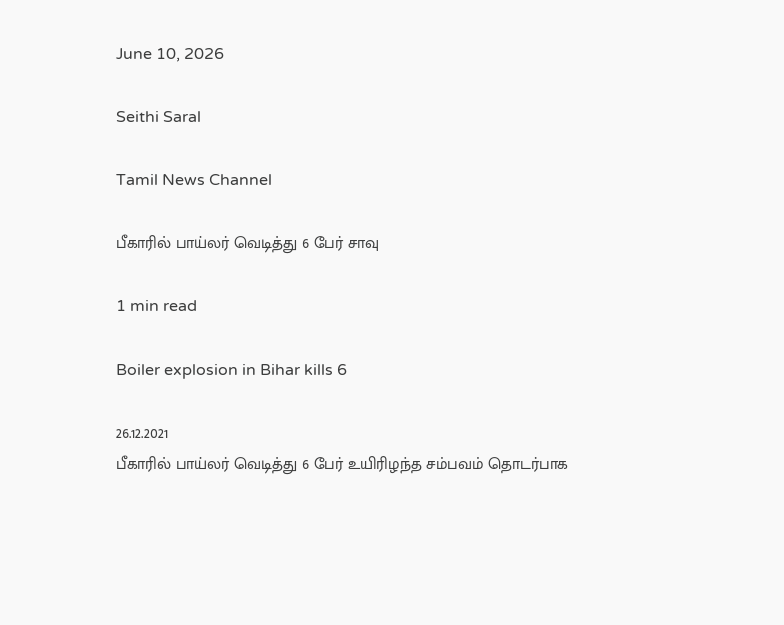June 10, 2026

Seithi Saral

Tamil News Channel

பீகாரில் பாய்லர் வெடித்து 6 பேர் சாவு

1 min read

Boiler explosion in Bihar kills 6

26.12.2021
பீகாரில் பாய்லர் வெடித்து 6 பேர் உயிரிழந்த சம்பவம் தொடர்பாக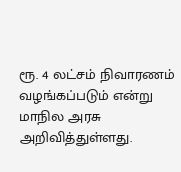ரூ. 4 லட்சம் நிவாரணம் வழங்கப்படும் என்று மாநில அரசு அறிவித்துள்ளது.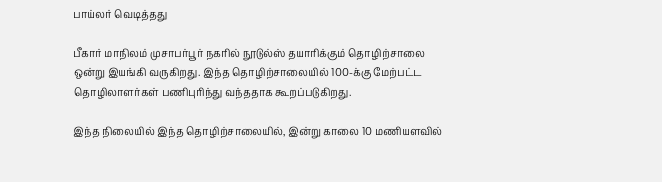பாய்லர் வெடித்தது

பீகார் மாநிலம் முசாபர்பூர் நகரில் நூடுல்ஸ் தயாரிக்கும் தொழிற்சாலை ஒன்று இயங்கி வருகிறது. இந்த தொழிற்சாலையில் 100-க்கு மேற்பட்ட தொழிலாளர்கள் பணிபுரிந்து வந்ததாக கூறப்படுகிறது.

இந்த நிலையில் இந்த தொழிற்சாலையில், இன்று காலை 10 மணியளவில்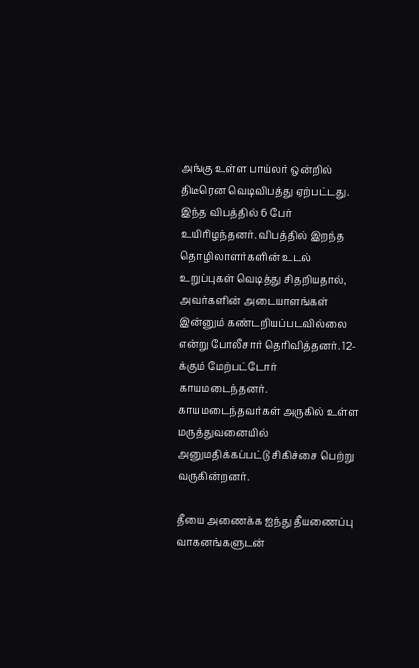அங்கு உள்ள பாய்லர் ஒன்றில் திடீரென வெடிவிபத்து ஏற்பட்டது. இந்த விபத்தில் 6 பேர் உயிரிழந்தனர். விபத்தில் இறந்த தொழிலாளர்களின் உடல் உறுப்புகள் வெடித்து சிதறியதால், அவர்களின் அடையாளங்கள் இன்னும் கண்டறியப்படவில்லை என்று போலீசார் தெரிவித்தனர். 12-க்கும் மேற்பட்டோர் காயமடைந்தனர். காயமடைந்தவர்கள் அருகில் உள்ள மருத்துவனையில் அனுமதிக்கப்பட்டு சிகிச்சை பெற்று வருகின்றனர்.

தீயை அணைக்க ஐந்து தீயணைப்பு வாகனங்களுடன்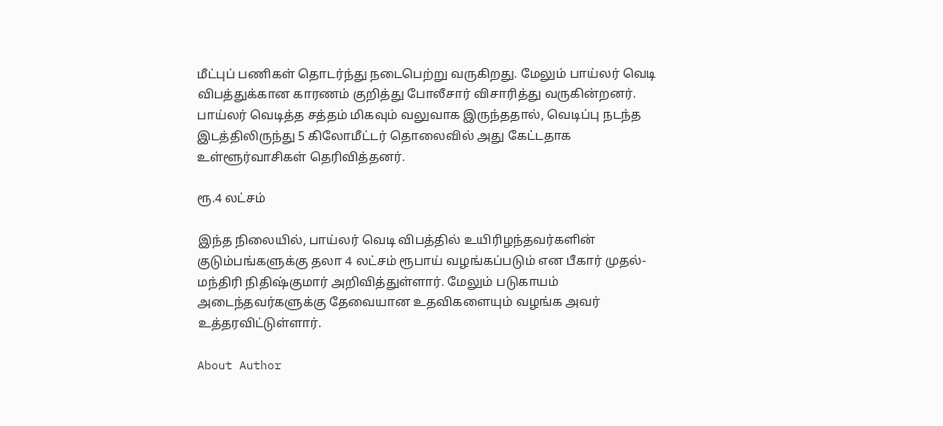மீட்புப் பணிகள் தொடர்ந்து நடைபெற்று வருகிறது. மேலும் பாய்லர் வெடி விபத்துக்கான காரணம் குறித்து போலீசார் விசாரித்து வருகின்றனர். பாய்லர் வெடித்த சத்தம் மிகவும் வலுவாக இருந்ததால், வெடிப்பு நடந்த இடத்திலிருந்து 5 கிலோமீட்டர் தொலைவில் அது கேட்டதாக உள்ளூர்வாசிகள் தெரிவித்தனர்.

ரூ.4 லட்சம்

இந்த நிலையில், பாய்லர் வெடி விபத்தில் உயிரிழந்தவர்களின் குடும்பங்களுக்கு தலா 4 லட்சம் ரூபாய் வழங்கப்படும் என பீகார் முதல்-மந்திரி நிதிஷ்குமார் அறிவித்துள்ளார். மேலும் படுகாயம் அடைந்தவர்களுக்கு தேவையான உதவிகளையும் வழங்க அவர் உத்தரவிட்டுள்ளார்.

About Author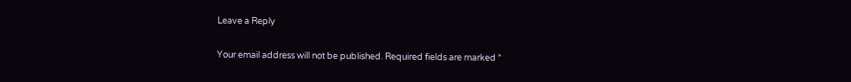Leave a Reply

Your email address will not be published. Required fields are marked *